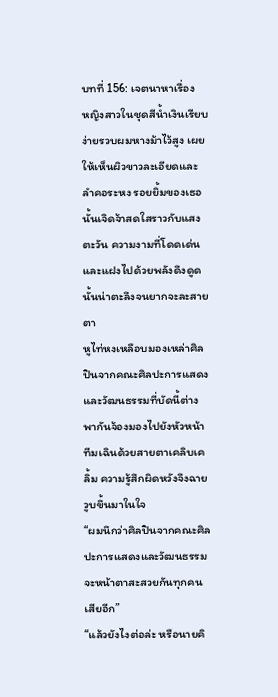บทที่ 156: เจตนาหาเรื่อง
หญิงสาวในชุดสีน้ำเงินเรียบง่ายรวบผมหางม้าไว้สูง เผยให้เห็นผิวขาวละเอียดและลำคอระหง รอยยิ้มของเธอนั้นเจิดจ้าสดใสราวกับแสงตะวัน ความงามที่โดดเด่นและแฝงไปด้วยพลังดึงดูดนั้นน่าตะลึงจนยากจะละสายตา
หูไท่หงเหลือบมองเหล่าศิลปินจากคณะศิลปะการแสดงและวัฒนธรรมที่บัดนี้ต่างพากันจ้องมองไปยังหัวหน้าทีมเฉินด้วยสายตาเคลิบเคลิ้ม ความรู้สึกผิดหวังจึงฉายวูบขึ้นมาในใจ
“ผมนึกว่าศิลปินจากคณะศิลปะการแสดงและวัฒนธรรมจะหน้าตาสะสวยกันทุกคนเสียอีก”
“แล้วยังไงต่อล่ะ หรือนายคิ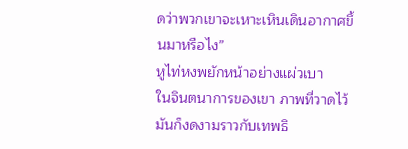ดว่าพวกเขาจะเหาะเหินเดินอากาศขึ้นมาหรือไง”
หูไท่หงพยักหน้าอย่างแผ่วเบา
ในจินตนาการของเขา ภาพที่วาดไว้มันก็งดงามราวกับเทพธิ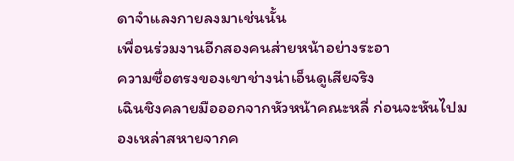ดาจำแลงกายลงมาเช่นนั้น
เพื่อนร่วมงานอีกสองคนส่ายหน้าอย่างระอา
ความซื่อตรงของเขาช่างน่าเอ็นดูเสียจริง
เฉินชิงคลายมือออกจากหัวหน้าคณะหลี่ ก่อนจะหันไปมองเหล่าสหายจากค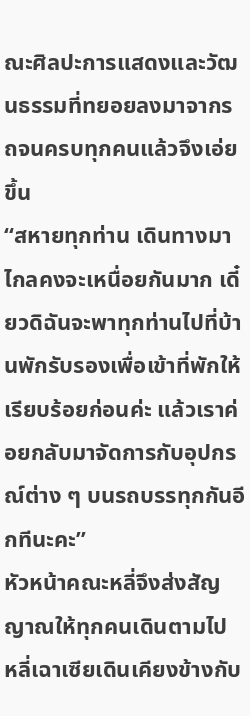ณะศิลปะการแสดงและวัฒนธรรมที่ทยอยลงมาจากรถจนครบทุกคนแล้วจึงเอ่ยขึ้น
“สหายทุกท่าน เดินทางมาไกลคงจะเหนื่อยกันมาก เดี๋ยวดิฉันจะพาทุกท่านไปที่บ้านพักรับรองเพื่อเข้าที่พักให้เรียบร้อยก่อนค่ะ แล้วเราค่อยกลับมาจัดการกับอุปกรณ์ต่าง ๆ บนรถบรรทุกกันอีกทีนะคะ”
หัวหน้าคณะหลี่จึงส่งสัญญาณให้ทุกคนเดินตามไป
หลี่เฉาเซียเดินเคียงข้างกับ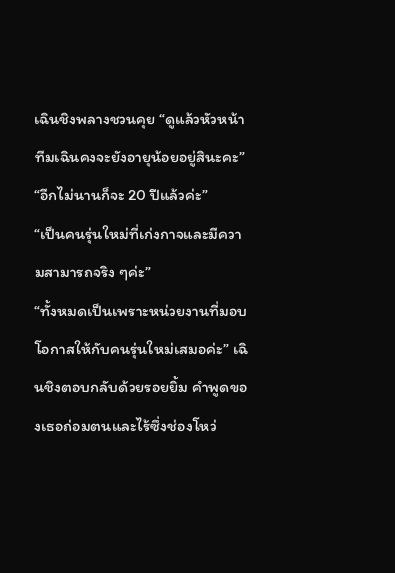เฉินชิงพลางชวนคุย “ดูแล้วหัวหน้าทีมเฉินคงจะยังอายุน้อยอยู่สินะคะ”
“อีกไม่นานก็จะ 20 ปีแล้วค่ะ”
“เป็นคนรุ่นใหม่ที่เก่งกาจและมีความสามารถจริง ๆค่ะ”
“ทั้งหมดเป็นเพราะหน่วยงานที่มอบโอกาสให้กับคนรุ่นใหม่เสมอค่ะ” เฉินชิงตอบกลับด้วยรอยยิ้ม คำพูดของเธอถ่อมตนและไร้ซึ่งช่องโหว่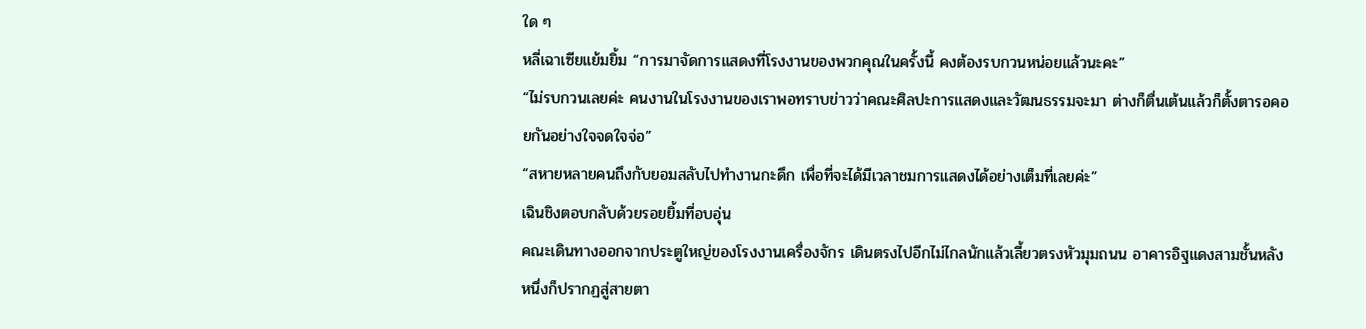ใด ๆ
หลี่เฉาเซียแย้มยิ้ม “การมาจัดการแสดงที่โรงงานของพวกคุณในครั้งนี้ คงต้องรบกวนหน่อยแล้วนะคะ”
“ไม่รบกวนเลยค่ะ คนงานในโรงงานของเราพอทราบข่าวว่าคณะศิลปะการแสดงและวัฒนธรรมจะมา ต่างก็ตื่นเต้นแล้วก็ตั้งตารอคอยกันอย่างใจจดใจจ่อ”
“สหายหลายคนถึงกับยอมสลับไปทำงานกะดึก เพื่อที่จะได้มีเวลาชมการแสดงได้อย่างเต็มที่เลยค่ะ”
เฉินชิงตอบกลับด้วยรอยยิ้มที่อบอุ่น
คณะเดินทางออกจากประตูใหญ่ของโรงงานเครื่องจักร เดินตรงไปอีกไม่ไกลนักแล้วเลี้ยวตรงหัวมุมถนน อาคารอิฐแดงสามชั้นหลังหนึ่งก็ปรากฏสู่สายตา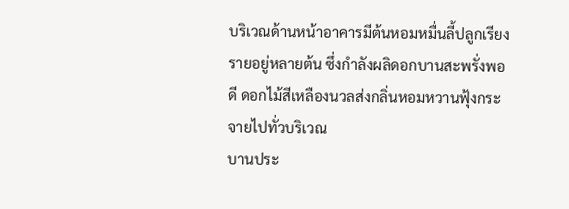บริเวณด้านหน้าอาคารมีต้นหอมหมื่นลี้ปลูกเรียงรายอยู่หลายต้น ซึ่งกำลังผลิดอกบานสะพรั่งพอดี ดอกไม้สีเหลืองนวลส่งกลิ่นหอมหวานฟุ้งกระจายไปทั่วบริเวณ
บานประ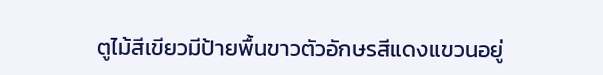ตูไม้สีเขียวมีป้ายพื้นขาวตัวอักษรสีแดงแขวนอยู่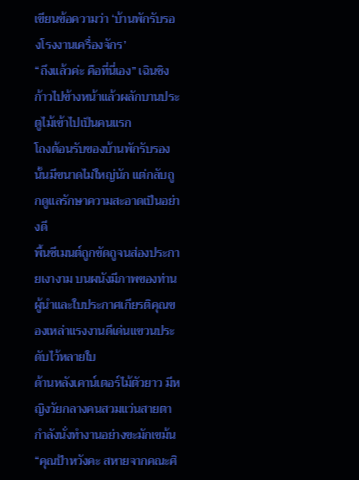เขียนข้อความว่า ‘บ้านพักรับรองโรงงานเครื่องจักร’
“ถึงแล้วค่ะ คือที่นี่เอง” เฉินชิงก้าวไปข้างหน้าแล้วผลักบานประตูไม้เข้าไปเป็นคนแรก
โถงต้อนรับของบ้านพักรับรองนั้นมีขนาดไม่ใหญ่นัก แต่กลับถูกดูแลรักษาความสะอาดเป็นอย่างดี
พื้นซีเมนต์ถูกขัดถูจนส่องประกายเงางาม บนผนังมีภาพของท่านผู้นำและใบประกาศเกียรติคุณของเหล่าแรงงานดีเด่นแขวนประดับไว้หลายใบ
ด้านหลังเคาน์เตอร์ไม้ตัวยาว มีหญิงวัยกลางคนสวมแว่นสายตากำลังนั่งทำงานอย่างขะมักเขม้น
“คุณป้าหวังคะ สหายจากคณะศิ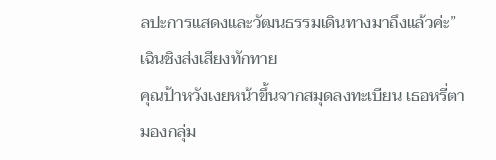ลปะการแสดงและวัฒนธรรมเดินทางมาถึงแล้วค่ะ” เฉินชิงส่งเสียงทักทาย
คุณป้าหวังเงยหน้าขึ้นจากสมุดลงทะเบียน เธอหรี่ตามองกลุ่ม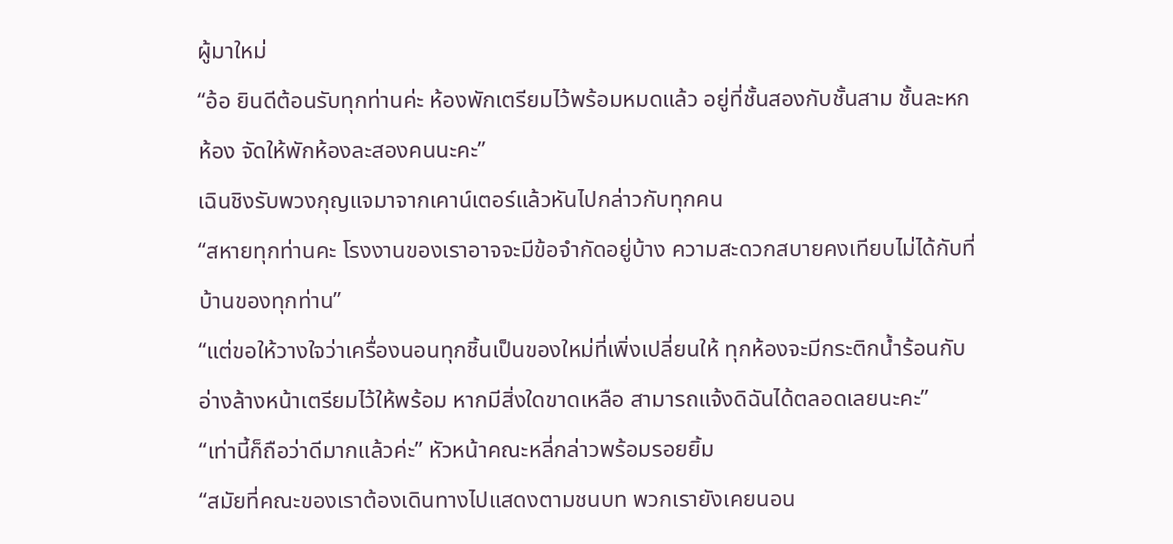ผู้มาใหม่
“อ้อ ยินดีต้อนรับทุกท่านค่ะ ห้องพักเตรียมไว้พร้อมหมดแล้ว อยู่ที่ชั้นสองกับชั้นสาม ชั้นละหกห้อง จัดให้พักห้องละสองคนนะคะ”
เฉินชิงรับพวงกุญแจมาจากเคาน์เตอร์แล้วหันไปกล่าวกับทุกคน
“สหายทุกท่านคะ โรงงานของเราอาจจะมีข้อจำกัดอยู่บ้าง ความสะดวกสบายคงเทียบไม่ได้กับที่บ้านของทุกท่าน”
“แต่ขอให้วางใจว่าเครื่องนอนทุกชิ้นเป็นของใหม่ที่เพิ่งเปลี่ยนให้ ทุกห้องจะมีกระติกน้ำร้อนกับอ่างล้างหน้าเตรียมไว้ให้พร้อม หากมีสิ่งใดขาดเหลือ สามารถแจ้งดิฉันได้ตลอดเลยนะคะ”
“เท่านี้ก็ถือว่าดีมากแล้วค่ะ” หัวหน้าคณะหลี่กล่าวพร้อมรอยยิ้ม
“สมัยที่คณะของเราต้องเดินทางไปแสดงตามชนบท พวกเรายังเคยนอน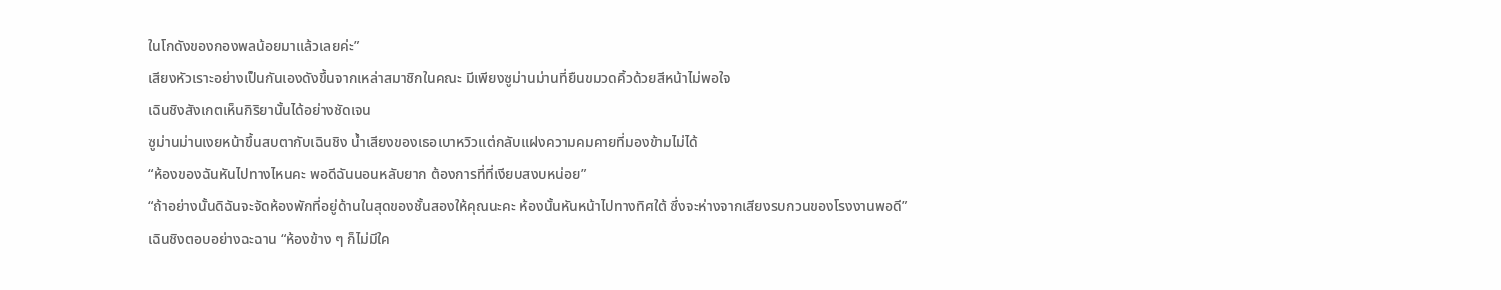ในโกดังของกองพลน้อยมาแล้วเลยค่ะ”
เสียงหัวเราะอย่างเป็นกันเองดังขึ้นจากเหล่าสมาชิกในคณะ มีเพียงซูม่านม่านที่ยืนขมวดคิ้วด้วยสีหน้าไม่พอใจ
เฉินชิงสังเกตเห็นกิริยานั้นได้อย่างชัดเจน
ซูม่านม่านเงยหน้าขึ้นสบตากับเฉินชิง น้ำเสียงของเธอเบาหวิวแต่กลับแฝงความคมคายที่มองข้ามไม่ได้
“ห้องของฉันหันไปทางไหนคะ พอดีฉันนอนหลับยาก ต้องการที่ที่เงียบสงบหน่อย”
“ถ้าอย่างนั้นดิฉันจะจัดห้องพักที่อยู่ด้านในสุดของชั้นสองให้คุณนะคะ ห้องนั้นหันหน้าไปทางทิศใต้ ซึ่งจะห่างจากเสียงรบกวนของโรงงานพอดี”
เฉินชิงตอบอย่างฉะฉาน “ห้องข้าง ๆ ก็ไม่มีใค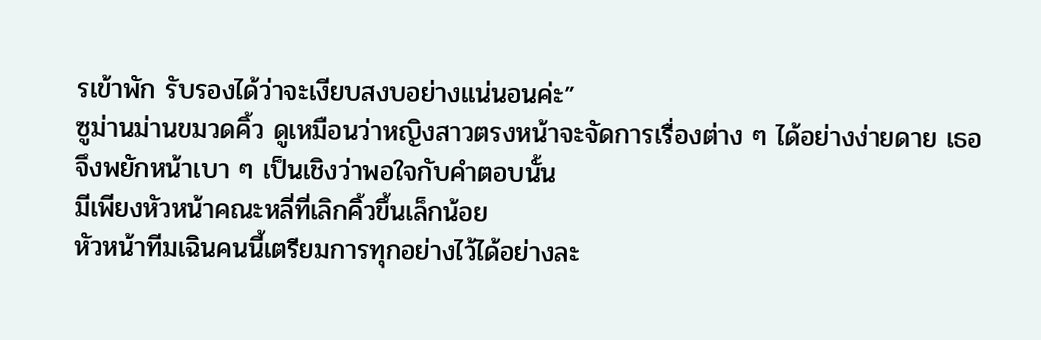รเข้าพัก รับรองได้ว่าจะเงียบสงบอย่างแน่นอนค่ะ”
ซูม่านม่านขมวดคิ้ว ดูเหมือนว่าหญิงสาวตรงหน้าจะจัดการเรื่องต่าง ๆ ได้อย่างง่ายดาย เธอจึงพยักหน้าเบา ๆ เป็นเชิงว่าพอใจกับคำตอบนั้น
มีเพียงหัวหน้าคณะหลี่ที่เลิกคิ้วขึ้นเล็กน้อย
หัวหน้าทีมเฉินคนนี้เตรียมการทุกอย่างไว้ได้อย่างละ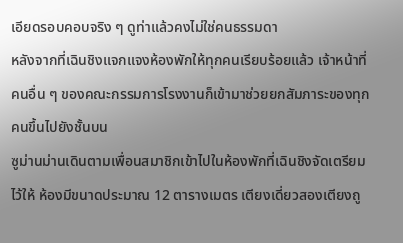เอียดรอบคอบจริง ๆ ดูท่าแล้วคงไม่ใช่คนธรรมดา
หลังจากที่เฉินชิงแจกแจงห้องพักให้ทุกคนเรียบร้อยแล้ว เจ้าหน้าที่คนอื่น ๆ ของคณะกรรมการโรงงานก็เข้ามาช่วยยกสัมภาระของทุกคนขึ้นไปยังชั้นบน
ซูม่านม่านเดินตามเพื่อนสมาชิกเข้าไปในห้องพักที่เฉินชิงจัดเตรียมไว้ให้ ห้องมีขนาดประมาณ 12 ตารางเมตร เตียงเดี่ยวสองเตียงถู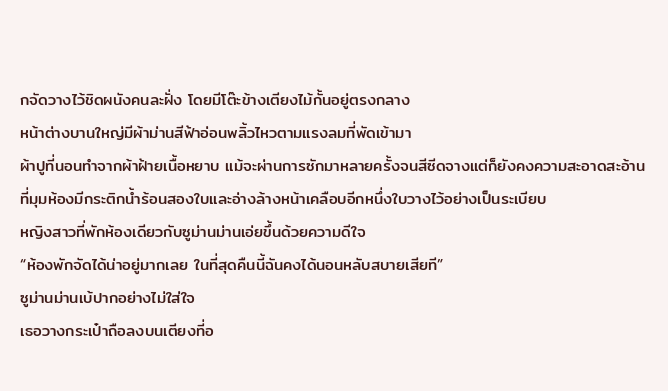กจัดวางไว้ชิดผนังคนละฝั่ง โดยมีโต๊ะข้างเตียงไม้กั้นอยู่ตรงกลาง
หน้าต่างบานใหญ่มีผ้าม่านสีฟ้าอ่อนพลิ้วไหวตามแรงลมที่พัดเข้ามา
ผ้าปูที่นอนทำจากผ้าฝ้ายเนื้อหยาบ แม้จะผ่านการซักมาหลายครั้งจนสีซีดจางแต่ก็ยังคงความสะอาดสะอ้าน
ที่มุมห้องมีกระติกน้ำร้อนสองใบและอ่างล้างหน้าเคลือบอีกหนึ่งใบวางไว้อย่างเป็นระเบียบ
หญิงสาวที่พักห้องเดียวกับซูม่านม่านเอ่ยขึ้นด้วยความดีใจ
“ห้องพักจัดได้น่าอยู่มากเลย ในที่สุดคืนนี้ฉันคงได้นอนหลับสบายเสียที”
ซูม่านม่านเบ้ปากอย่างไม่ใส่ใจ
เธอวางกระเป๋าถือลงบนเตียงที่อ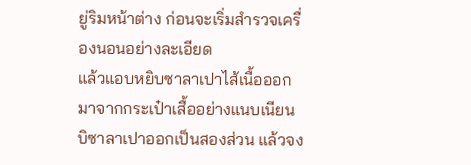ยู่ริมหน้าต่าง ก่อนจะเริ่มสำรวจเครื่องนอนอย่างละเอียด
แล้วแอบหยิบซาลาเปาไส้เนื้อออกมาจากกระเป๋าเสื้ออย่างแนบเนียน บิซาลาเปาออกเป็นสองส่วน แล้วจง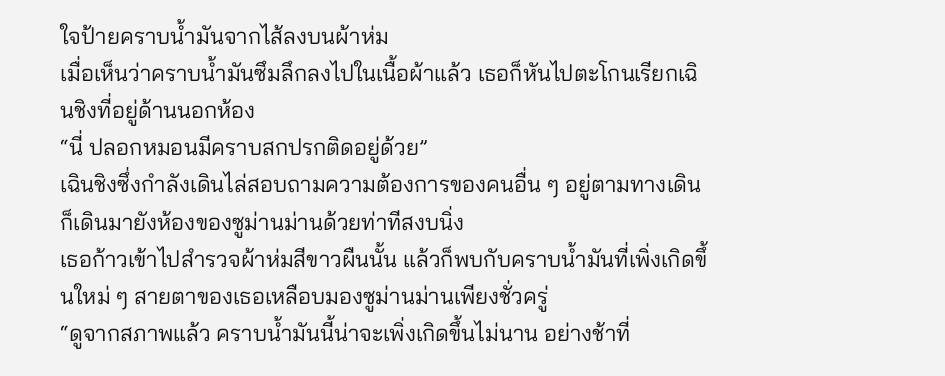ใจป้ายคราบน้ำมันจากไส้ลงบนผ้าห่ม
เมื่อเห็นว่าคราบน้ำมันซึมลึกลงไปในเนื้อผ้าแล้ว เธอก็หันไปตะโกนเรียกเฉินชิงที่อยู่ด้านนอกห้อง
“นี่ ปลอกหมอนมีคราบสกปรกติดอยู่ด้วย”
เฉินชิงซึ่งกำลังเดินไล่สอบถามความต้องการของคนอื่น ๆ อยู่ตามทางเดิน ก็เดินมายังห้องของซูม่านม่านด้วยท่าทีสงบนิ่ง
เธอก้าวเข้าไปสำรวจผ้าห่มสีขาวผืนนั้น แล้วก็พบกับคราบน้ำมันที่เพิ่งเกิดขึ้นใหม่ ๆ สายตาของเธอเหลือบมองซูม่านม่านเพียงชั่วครู่
“ดูจากสภาพแล้ว คราบน้ำมันนี้น่าจะเพิ่งเกิดขึ้นไม่นาน อย่างช้าที่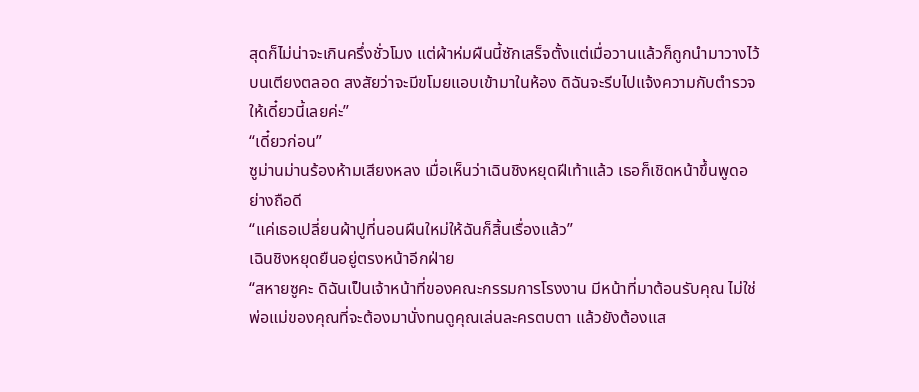สุดก็ไม่น่าจะเกินครึ่งชั่วโมง แต่ผ้าห่มผืนนี้ซักเสร็จตั้งแต่เมื่อวานแล้วก็ถูกนำมาวางไว้บนเตียงตลอด สงสัยว่าจะมีขโมยแอบเข้ามาในห้อง ดิฉันจะรีบไปแจ้งความกับตำรวจให้เดี๋ยวนี้เลยค่ะ”
“เดี๋ยวก่อน”
ซูม่านม่านร้องห้ามเสียงหลง เมื่อเห็นว่าเฉินชิงหยุดฝีเท้าแล้ว เธอก็เชิดหน้าขึ้นพูดอย่างถือดี
“แค่เธอเปลี่ยนผ้าปูที่นอนผืนใหม่ให้ฉันก็สิ้นเรื่องแล้ว”
เฉินชิงหยุดยืนอยู่ตรงหน้าอีกฝ่าย
“สหายซูคะ ดิฉันเป็นเจ้าหน้าที่ของคณะกรรมการโรงงาน มีหน้าที่มาต้อนรับคุณ ไม่ใช่พ่อแม่ของคุณที่จะต้องมานั่งทนดูคุณเล่นละครตบตา แล้วยังต้องแส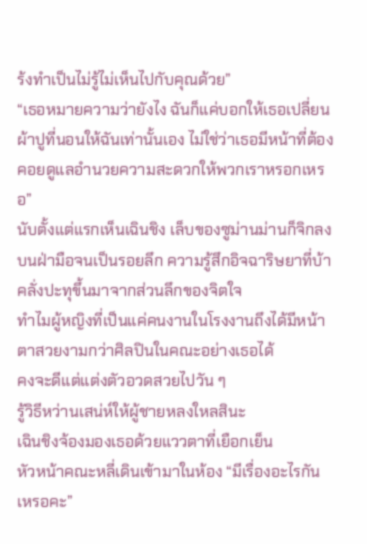ร้งทำเป็นไม่รู้ไม่เห็นไปกับคุณด้วย”
“เธอหมายความว่ายังไง ฉันก็แค่บอกให้เธอเปลี่ยนผ้าปูที่นอนให้ฉันเท่านั้นเอง ไม่ใช่ว่าเธอมีหน้าที่ต้องคอยดูแลอำนวยความสะดวกให้พวกเราหรอกเหรอ”
นับตั้งแต่แรกเห็นเฉินชิง เล็บของซูม่านม่านก็จิกลงบนฝ่ามือจนเป็นรอยลึก ความรู้สึกอิจฉาริษยาที่บ้าคลั่งปะทุขึ้นมาจากส่วนลึกของจิตใจ
ทำไมผู้หญิงที่เป็นแค่คนงานในโรงงานถึงได้มีหน้าตาสวยงามกว่าศิลปินในคณะอย่างเธอได้
คงจะดีแต่แต่งตัวอวดสวยไปวัน ๆ
รู้วิธีหว่านเสน่ห์ให้ผู้ชายหลงใหลสินะ
เฉินชิงจ้องมองเธอด้วยแววตาที่เยือกเย็น
หัวหน้าคณะหลี่เดินเข้ามาในห้อง “มีเรื่องอะไรกันเหรอคะ”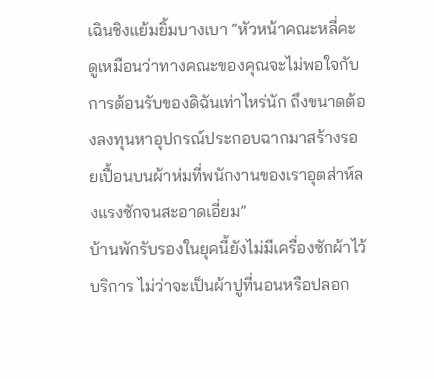เฉินชิงแย้มยิ้มบางเบา “หัวหน้าคณะหลี่คะ ดูเหมือนว่าทางคณะของคุณจะไม่พอใจกับการต้อนรับของดิฉันเท่าไหร่นัก ถึงขนาดต้องลงทุนหาอุปกรณ์ประกอบฉากมาสร้างรอยเปื้อนบนผ้าห่มที่พนักงานของเราอุตส่าห์ลงแรงซักจนสะอาดเอี่ยม”
บ้านพักรับรองในยุคนี้ยังไม่มีเครื่องซักผ้าไว้บริการ ไม่ว่าจะเป็นผ้าปูที่นอนหรือปลอก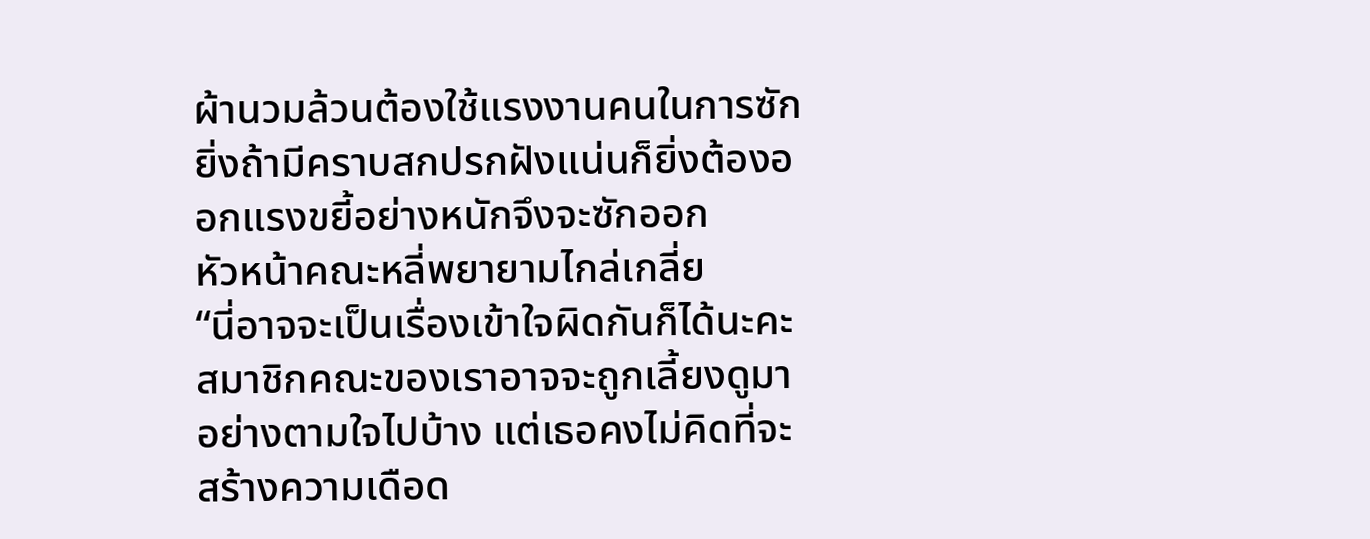ผ้านวมล้วนต้องใช้แรงงานคนในการซัก ยิ่งถ้ามีคราบสกปรกฝังแน่นก็ยิ่งต้องออกแรงขยี้อย่างหนักจึงจะซักออก
หัวหน้าคณะหลี่พยายามไกล่เกลี่ย
“นี่อาจจะเป็นเรื่องเข้าใจผิดกันก็ได้นะคะ สมาชิกคณะของเราอาจจะถูกเลี้ยงดูมาอย่างตามใจไปบ้าง แต่เธอคงไม่คิดที่จะสร้างความเดือด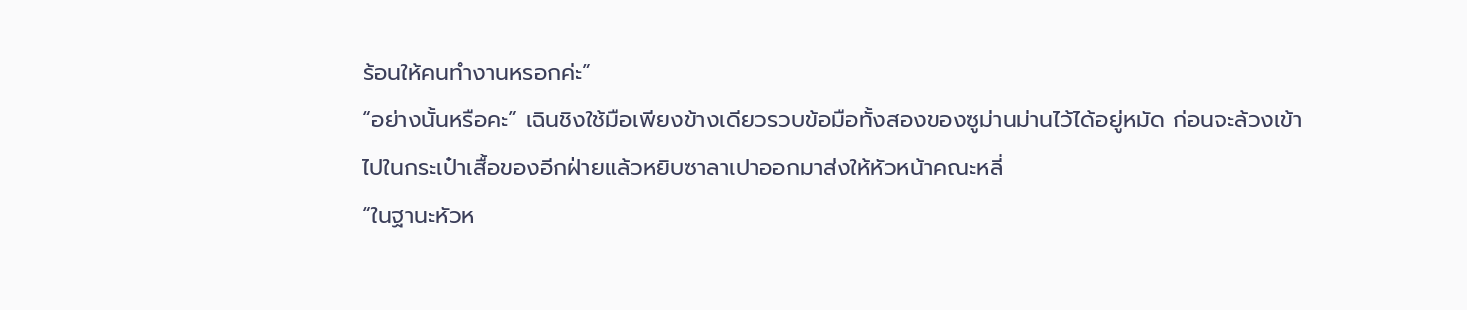ร้อนให้คนทำงานหรอกค่ะ”
“อย่างนั้นหรือคะ” เฉินชิงใช้มือเพียงข้างเดียวรวบข้อมือทั้งสองของซูม่านม่านไว้ได้อยู่หมัด ก่อนจะล้วงเข้าไปในกระเป๋าเสื้อของอีกฝ่ายแล้วหยิบซาลาเปาออกมาส่งให้หัวหน้าคณะหลี่
“ในฐานะหัวห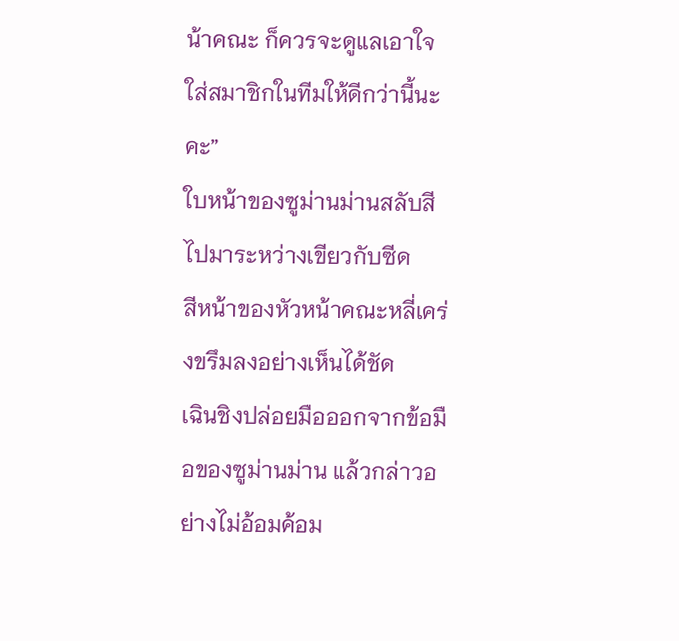น้าคณะ ก็ควรจะดูแลเอาใจใส่สมาชิกในทีมให้ดีกว่านี้นะคะ”
ใบหน้าของซูม่านม่านสลับสีไปมาระหว่างเขียวกับซีด
สีหน้าของหัวหน้าคณะหลี่เคร่งขรึมลงอย่างเห็นได้ชัด
เฉินชิงปล่อยมือออกจากข้อมือของซูม่านม่าน แล้วกล่าวอย่างไม่อ้อมค้อม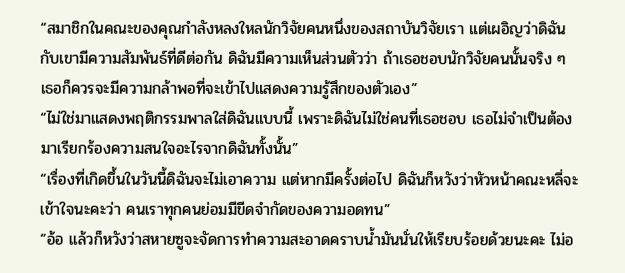“สมาชิกในคณะของคุณกำลังหลงใหลนักวิจัยคนหนึ่งของสถาบันวิจัยเรา แต่เผอิญว่าดิฉันกับเขามีความสัมพันธ์ที่ดีต่อกัน ดิฉันมีความเห็นส่วนตัวว่า ถ้าเธอชอบนักวิจัยคนนั้นจริง ๆ เธอก็ควรจะมีความกล้าพอที่จะเข้าไปแสดงความรู้สึกของตัวเอง”
“ไม่ใช่มาแสดงพฤติกรรมพาลใส่ดิฉันแบบนี้ เพราะดิฉันไม่ใช่คนที่เธอชอบ เธอไม่จำเป็นต้องมาเรียกร้องความสนใจอะไรจากดิฉันทั้งนั้น”
“เรื่องที่เกิดขึ้นในวันนี้ดิฉันจะไม่เอาความ แต่หากมีครั้งต่อไป ดิฉันก็หวังว่าหัวหน้าคณะหลี่จะเข้าใจนะคะว่า คนเราทุกคนย่อมมีขีดจำกัดของความอดทน”
“อ้อ แล้วก็หวังว่าสหายซูจะจัดการทำความสะอาดคราบน้ำมันนั่นให้เรียบร้อยด้วยนะคะ ไม่อ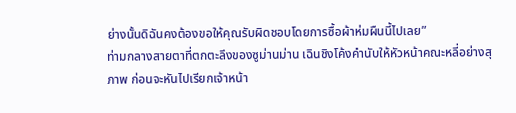ย่างนั้นดิฉันคงต้องขอให้คุณรับผิดชอบโดยการซื้อผ้าห่มผืนนี้ไปเลย”
ท่ามกลางสายตาที่ตกตะลึงของซูม่านม่าน เฉินชิงโค้งคำนับให้หัวหน้าคณะหลี่อย่างสุภาพ ก่อนจะหันไปเรียกเจ้าหน้า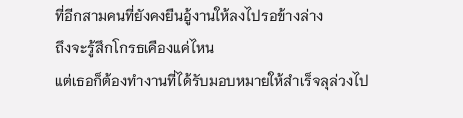ที่อีกสามคนที่ยังคงยืนอู้งานให้ลงไปรอข้างล่าง
ถึงจะรู้สึกโกรธเคืองแค่ไหน
แต่เธอก็ต้องทำงานที่ได้รับมอบหมายให้สำเร็จลุล่วงไป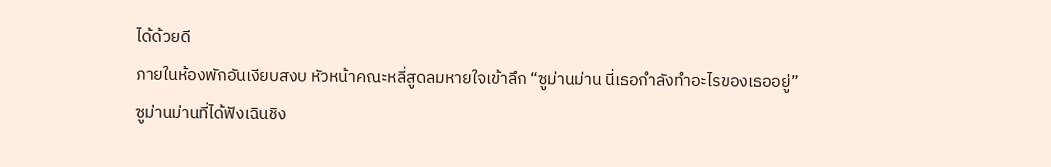ได้ด้วยดี
ภายในห้องพักอันเงียบสงบ หัวหน้าคณะหลี่สูดลมหายใจเข้าลึก “ซูม่านม่าน นี่เธอกำลังทำอะไรของเธออยู่”
ซูม่านม่านที่ได้ฟังเฉินชิง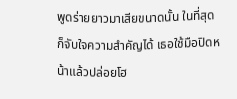พูดร่ายยาวมาเสียขนาดนั้น ในที่สุดก็จับใจความสำคัญได้ เธอใช้มือปิดหน้าแล้วปล่อยโฮ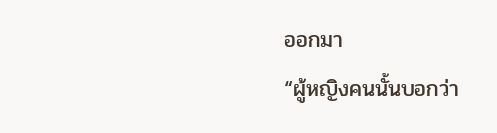ออกมา
“ผู้หญิงคนนั้นบอกว่า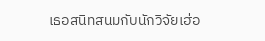เธอสนิทสนมกับนักวิจัยเฮ่อ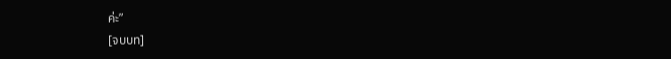ค่ะ”
[จบบท]